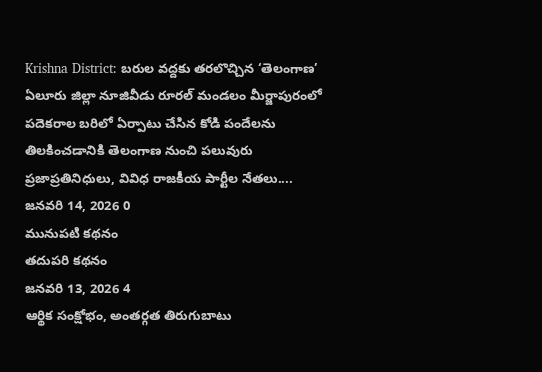Krishna District: బరుల వద్దకు తరలొచ్చిన ‘తెలంగాణ’
ఏలూరు జిల్లా నూజివీడు రూరల్ మండలం మీర్జాపురంలో పదెకరాల బరిలో ఏర్పాటు చేసిన కోడి పందేలను తిలకించడానికి తెలంగాణ నుంచి పలువురు ప్రజాప్రతినిధులు, వివిధ రాజకీయ పార్టీల నేతలు....
జనవరి 14, 2026 0
మునుపటి కథనం
తదుపరి కథనం
జనవరి 13, 2026 4
ఆర్థిక సంక్షోభం, అంతర్గత తిరుగుబాటు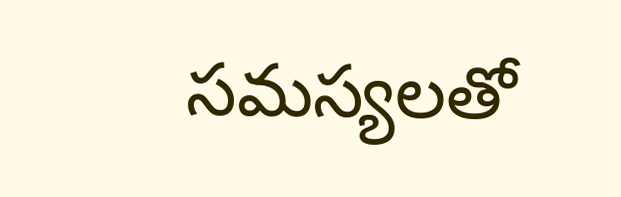సమస్యలతో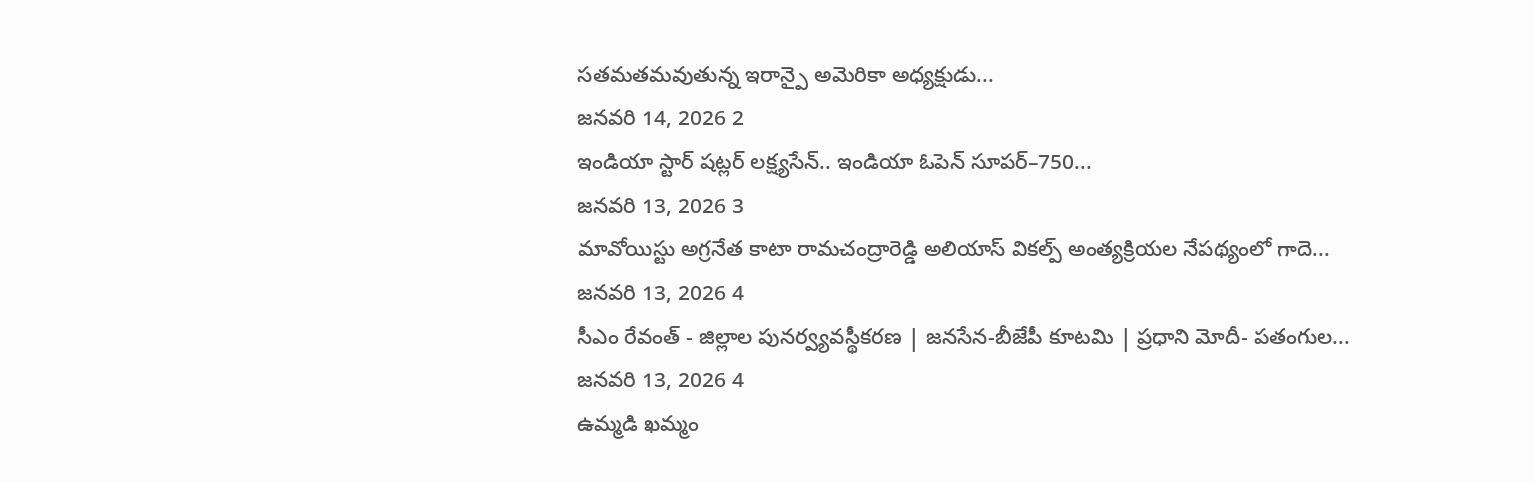సతమతమవుతున్న ఇరాన్పై అమెరికా అధ్యక్షుడు...
జనవరి 14, 2026 2
ఇండియా స్టార్ షట్లర్ లక్ష్యసేన్.. ఇండియా ఓపెన్ సూపర్–750...
జనవరి 13, 2026 3
మావోయిస్టు అగ్రనేత కాటా రామచంద్రారెడ్డి అలియాస్ వికల్ప్ అంత్యక్రియల నేపథ్యంలో గాదె...
జనవరి 13, 2026 4
సీఎం రేవంత్ - జిల్లాల పునర్వ్యవస్థీకరణ | జనసేన-బీజేపీ కూటమి | ప్రధాని మోదీ- పతంగుల...
జనవరి 13, 2026 4
ఉమ్మడి ఖమ్మం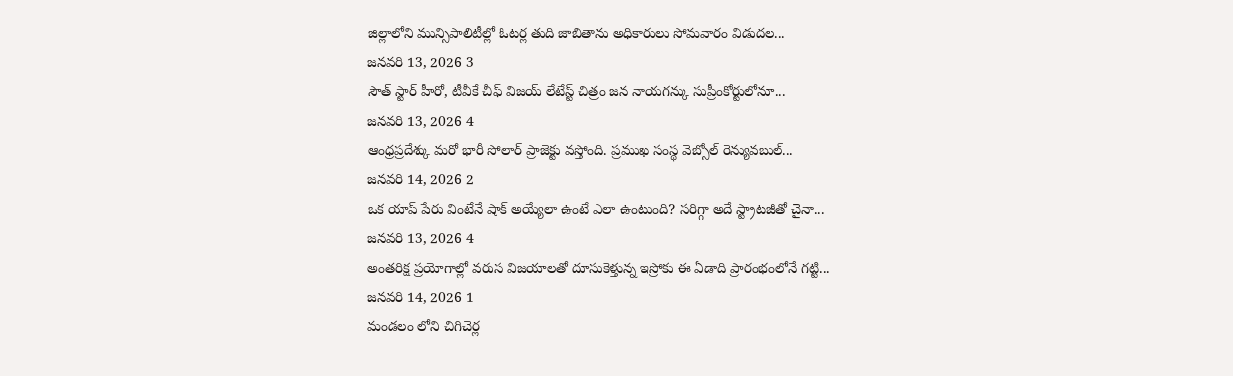జిల్లాలోని మున్సిపాలిటీల్లో ఓటర్ల తుది జాబితాను అధికారులు సోమవారం విడుదల...
జనవరి 13, 2026 3
సౌత్ స్టార్ హీరో, టీవీకే చీఫ్ విజయ్ లేటేస్ట్ చిత్రం జన నాయగన్కు సుప్రీంకోర్టులోనూ...
జనవరి 13, 2026 4
ఆంధ్రప్రదేశ్కు మరో భారీ సోలార్ ప్రాజెక్టు వస్తోంది. ప్రముఖ సంస్థ వెబ్సోల్ రెన్యువబుల్...
జనవరి 14, 2026 2
ఒక యాప్ పేరు వింటేనే షాక్ అయ్యేలా ఉంటే ఎలా ఉంటుంది? సరిగ్గా అదే స్ట్రాటజీతో చైనా...
జనవరి 13, 2026 4
అంతరిక్ష ప్రయోగాల్లో వరుస విజయాలతో దూసుకెళ్తున్న ఇస్రోకు ఈ ఏడాది ప్రారంభంలోనే గట్టి...
జనవరి 14, 2026 1
మండలం లోని చిగిచెర్ల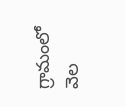గ్రామంలో వెల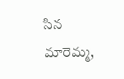సిన మారెమ్మ,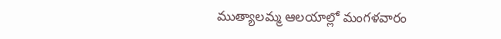ముత్యాలమ్మ ఆలయాల్లో మంగళవారం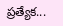ప్రత్యేక...